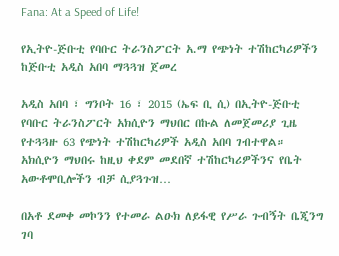Fana: At a Speed of Life!

የኢትዮ-ጅቡቲ የባቡር ትራንስፖርት አ.ማ የጭነት ተሽከርካሪዎችን ከጅቡቲ አዲስ አበባ ማጓጓዝ ጀመረ

አዲስ አበባ ፣ ግንቦት 16 ፣ 2015 (ኤፍ ቢ ሲ) በኢትዮ-ጅቡቲ የባቡር ትራንስፖርት አክሲዮን ማህበር በኩል ለመጀመሪያ ጊዜ የተጓጓዙ 63 የጭነት ተሽከርካሪዎች አዲስ አበባ ገብተዋል።   አክሲዮን ማህበሩ ከዚህ ቀደም መደበኛ ተሽከርካሪዎችንና የቤት አውቶሞቢሎችን ብቻ ሲያጓጉዝ…

በአቶ ደመቀ መኮንን የተመራ ልዑክ ለይፋዊ የሥራ ጉብኝት ቤጂንግ ገባ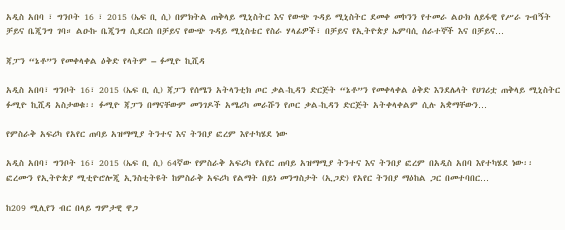አዲስ አበባ ፣ ግንቦት 16 ፣ 2015 (ኤፍ ቢ ሲ) በምክትል ጠቅላይ ሚኒስትር እና የውጭ ጉዳይ ሚኒስትር ደመቀ መኮንን የተመራ ልዑክ ለይፋዊ የሥራ ጉብኝት ቻይና ቤጂንግ ገባ። ልዑኩ ቤጂንግ ሲደርስ በቻይና የውጭ ጉዳይ ሚኒስቴር የስራ ሃላፊዎች፣ በቻይና የኢትዮጵያ ኤምባሲ ሰራተኞች እና በቻይና…

ጃፓን “ኔቶ”ን የመቀላቀል ዕቅድ የላትም – ፉሚዮ ኪሺዳ

አዲስ አበባ፣ ግንቦት 16፣ 2015 (ኤፍ ቢ ሲ) ጃፓን የሰሜን አትላንቲክ ጦር ቃል-ኪዳን ድርጅት “ኔቶ”ን የመቀላቀል ዕቅድ እንደሌላት የሀገሪቷ ጠቅላይ ሚኒስትር ፉሚዮ ኪሺዳ አስታወቁ፡፡ ፉሚዮ ጃፓን በማናቸውም መንገዶች አሜሪካ መራሹን የጦር ቃል-ኪዳን ድርጅት አትቀላቀልም ሲሉ አቋማቸውን…

የምስራቅ አፍሪካ የአየር ጠባይ አዝማሚያ ትንተና እና ትንበያ ፎረም እየተካሄደ ነው

አዲስ አበባ፣ ግንቦት 16፣ 2015 (ኤፍ ቢ ሲ) 64ኛው የምስራቅ አፍሪካ የአየር ጠባይ አዝማሚያ ትንተና እና ትንበያ ፎረም በአዲስ አበባ እየተካሄደ ነው፡፡ ፎረሙን የኢትዮጵያ ሚቲዮሮሎጂ ኢንስቲትዩት ከምስራቅ አፍሪካ የልማት በይነ መንግስታት (ኢጋድ) የአየር ትንበያ ማዕከል ጋር በመተባበር…

ከ209 ሚሊየን ብር በላይ ግምታዊ ዋጋ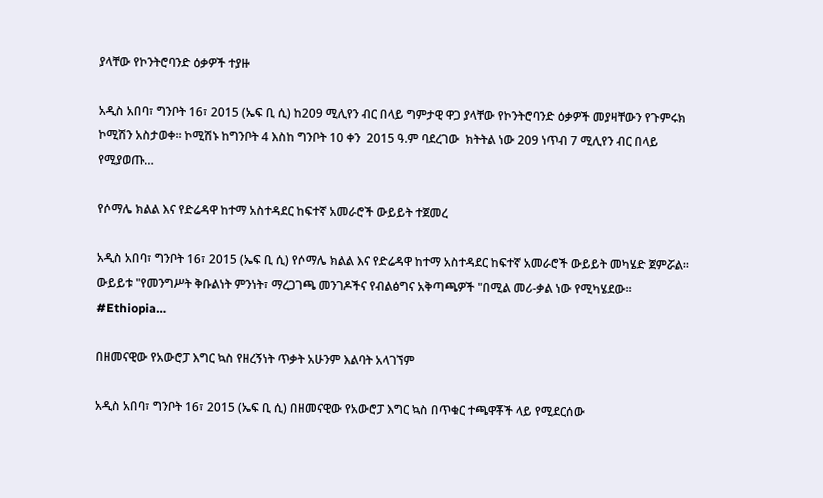ያላቸው የኮንትሮባንድ ዕቃዎች ተያዙ

አዲስ አበባ፣ ግንቦት 16፣ 2015 (ኤፍ ቢ ሲ) ከ209 ሚሊየን ብር በላይ ግምታዊ ዋጋ ያላቸው የኮንትሮባንድ ዕቃዎች መያዛቸውን የጉምሩክ ኮሚሽን አስታወቀ፡፡ ኮሚሽኑ ከግንቦት 4 እስከ ግንቦት 10 ቀን  2015 ዓ.ም ባደረገው  ክትትል ነው 209 ነጥብ 7 ሚሊየን ብር በላይ የሚያወጡ…

የሶማሌ ክልል እና የድሬዳዋ ከተማ አስተዳደር ከፍተኛ አመራሮች ውይይት ተጀመረ

አዲስ አበባ፣ ግንቦት 16፣ 2015 (ኤፍ ቢ ሲ) የሶማሌ ክልል እና የድሬዳዋ ከተማ አስተዳደር ከፍተኛ አመራሮች ውይይት መካሄድ ጀምሯል፡፡ ውይይቱ "የመንግሥት ቅቡልነት ምንነት፣ ማረጋገጫ መንገዶችና የብልፅግና አቅጣጫዎች "በሚል መሪ-ቃል ነው የሚካሄደው፡፡ #Ethiopia…

በዘመናዊው የአውሮፓ እግር ኳስ የዘረኝነት ጥቃት አሁንም እልባት አላገኘም

አዲስ አበባ፣ ግንቦት 16፣ 2015 (ኤፍ ቢ ሲ) በዘመናዊው የአውሮፓ እግር ኳስ በጥቁር ተጫዋቾች ላይ የሚደርሰው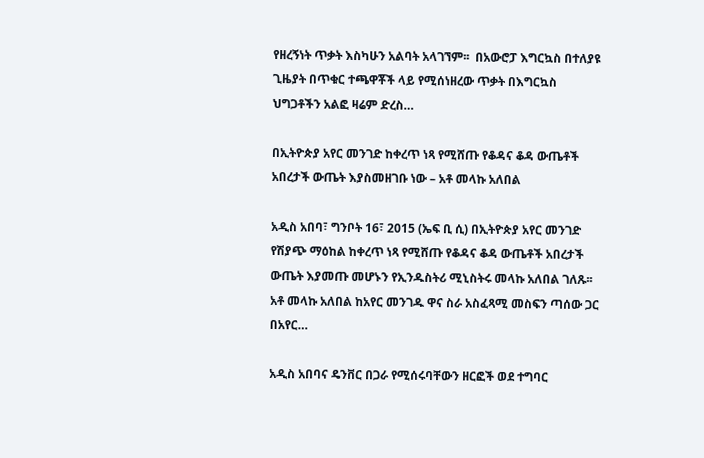የዘረኝነት ጥቃት እስካሁን አልባት አላገኘም፡፡  በአውሮፓ እግርኳስ በተለያዩ ጊዜያት በጥቁር ተጫዋቾች ላይ የሚሰነዘረው ጥቃት በእግርኳስ ህግጋቶችን አልፎ ዛሬም ድረስ…

በኢትዮጵያ አየር መንገድ ከቀረጥ ነጻ የሚሸጡ የቆዳና ቆዳ ውጤቶች አበረታች ውጤት እያስመዘገቡ ነው – አቶ መላኩ አለበል

አዲስ አበባ፣ ግንቦት 16፣ 2015 (ኤፍ ቢ ሲ) በኢትዮጵያ አየር መንገድ የሽያጭ ማዕከል ከቀረጥ ነጻ የሚሸጡ የቆዳና ቆዳ ውጤቶች አበረታች ውጤት እያመጡ መሆኑን የኢንዱስትሪ ሚኒስትሩ መላኩ አለበል ገለጹ፡፡ አቶ መላኩ አለበል ከአየር መንገዱ ዋና ስራ አስፈጻሚ መስፍን ጣሰው ጋር በአየር…

አዲስ አበባና ዴንቨር በጋራ የሚሰሩባቸውን ዘርፎች ወደ ተግባር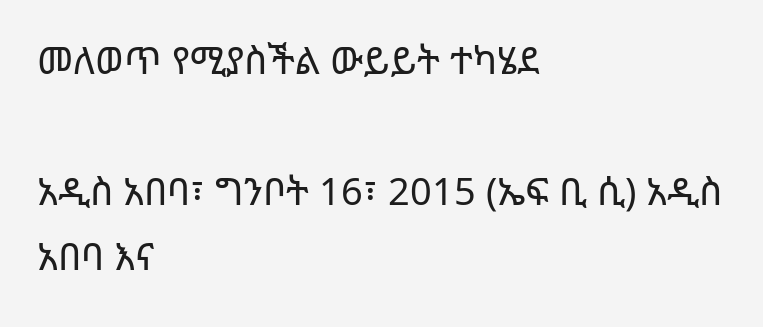መለወጥ የሚያስችል ውይይት ተካሄደ

አዲስ አበባ፣ ግንቦት 16፣ 2015 (ኤፍ ቢ ሲ) አዲስ አበባ እና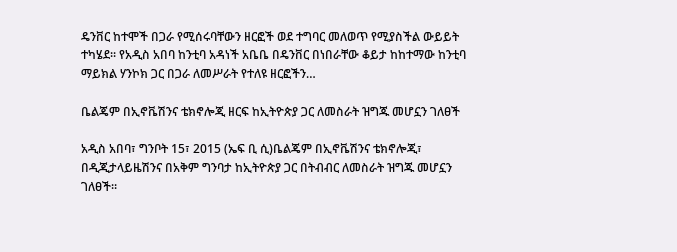ዴንቨር ከተሞች በጋራ የሚሰሩባቸውን ዘርፎች ወደ ተግባር መለወጥ የሚያስችል ውይይት ተካሄደ፡፡ የአዲስ አበባ ከንቲባ አዳነች አቤቤ በዴንቨር በነበራቸው ቆይታ ከከተማው ከንቲባ ማይክል ሃንኮክ ጋር በጋራ ለመሥራት የተለዩ ዘርፎችን…

ቤልጄም በኢኖቬሽንና ቴክኖሎጂ ዘርፍ ከኢትዮጵያ ጋር ለመስራት ዝግጁ መሆኗን ገለፀች

አዲስ አበባ፣ ግንቦት 15፣ 2015 (ኤፍ ቢ ሲ)ቤልጄም በኢኖቬሽንና ቴክኖሎጂ፣ በዲጂታላይዜሽንና በአቅም ግንባታ ከኢትዮጵያ ጋር በትብብር ለመስራት ዝግጁ መሆኗን ገለፀች።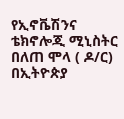የኢኖቬሽንና ቴክኖሎጂ ሚኒስትር በለጠ ሞላ ( ዶ/ር) በኢትዮጵያ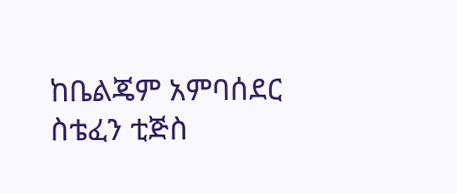ከቤልጄም አምባሰደር ስቴፈን ቲጅስ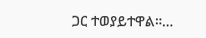ጋር ተወያይተዋል።…